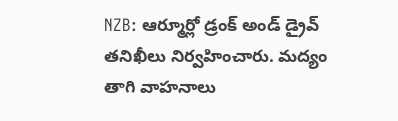NZB: ఆర్మూర్లో డ్రంక్ అండ్ డ్రైవ్ తనిఖీలు నిర్వహించారు. మద్యం తాగి వాహనాలు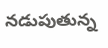నడుపుతున్న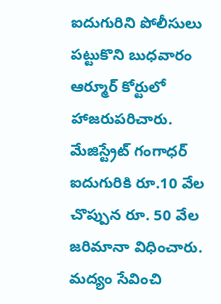ఐదుగురిని పోలీసులు పట్టుకొని బుధవారం ఆర్మూర్ కోర్టులో హాజరుపరిచారు. మేజిస్ట్రేట్ గంగాధర్ ఐదుగురికి రూ.10 వేల చొప్పున రూ. 50 వేల జరిమానా విధించారు. మద్యం సేవించి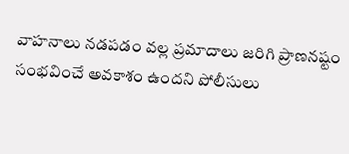వాహనాలు నడపడం వల్ల ప్రమాదాలు జరిగి ప్రాణనష్టం సంభవించే అవకాశం ఉందని పోలీసులు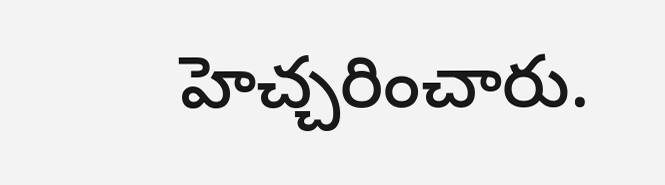హెచ్చరించారు.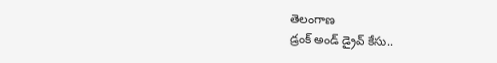తెలంగాణ
డ్రంక్ అండ్ డ్రైవ్ కేసు..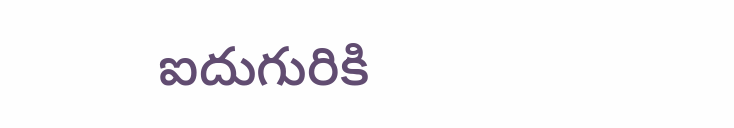ఐదుగురికి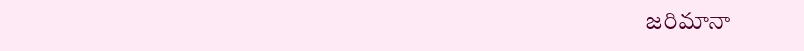జరిమానా